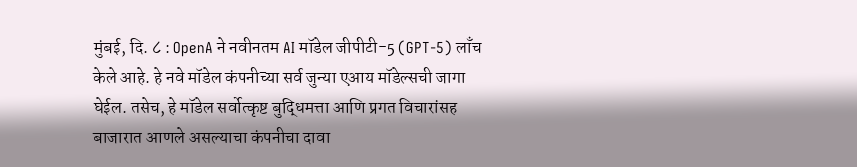मुंबई, दि. ८ : OpenA ने नवीनतम AI मॉडेल जीपीटी-5 (GPT-5) लाँच केले आहे. हे नवे मॉडेल कंपनीच्या सर्व जुन्या एआय मॉडेल्सची जागा घेईल. तसेच, हे मॉडेल सर्वोत्कृष्ट बुद्धिमत्ता आणि प्रगत विचारांसह बाजारात आणले असल्याचा कंपनीचा दावा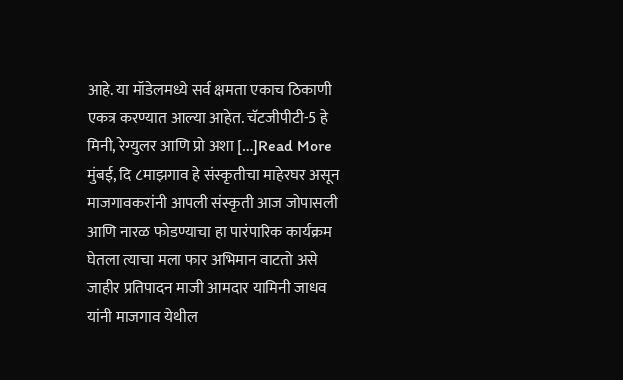आहे. या मॉडेलमध्ये सर्व क्षमता एकाच ठिकाणी एकत्र करण्यात आल्या आहेत. चॅटजीपीटी-5 हे मिनी, रेग्युलर आणि प्रो अशा […]Read More
मुंबई, दि ८माझगाव हे संस्कृतीचा माहेरघर असून माजगावकरांनी आपली संस्कृती आज जोपासली आणि नारळ फोडण्याचा हा पारंपारिक कार्यक्रम घेतला त्याचा मला फार अभिमान वाटतो असे जाहीर प्रतिपादन माजी आमदार यामिनी जाधव यांनी माजगाव येथील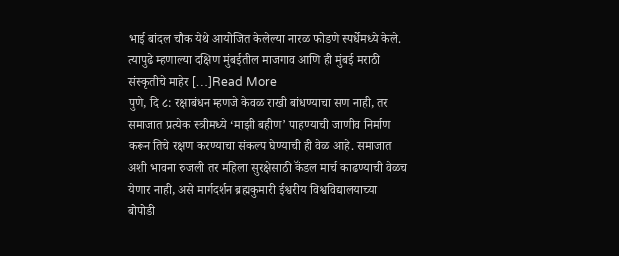भाई बांदल चौक येथे आयोजित केलेल्या नारळ फोडणे स्पर्धेमध्ये केले. त्यापुढे म्हणाल्या दक्षिण मुंबईतील माजगाव आणि ही मुंबई मराठी संस्कृतीचे माहेर […]Read More
पुणे, दि ८: रक्षाबंधन म्हणजे केवळ राखी बांधण्याचा सण नाही, तर समाजात प्रत्येक स्त्रीमध्ये ‘माझी बहीण’ पाहण्याची जाणीव निर्माण करून तिचे रक्षण करण्याचा संकल्प घेण्याची ही वेळ आहे. समाजात अशी भावना रुजली तर महिला सुरक्षेसाठी कॅंडल मार्च काढण्याची वेळच येणार नाही, असे मार्गदर्शन ब्रह्मकुमारी ईश्वरीय विश्वविद्यालयाच्या बोपोडी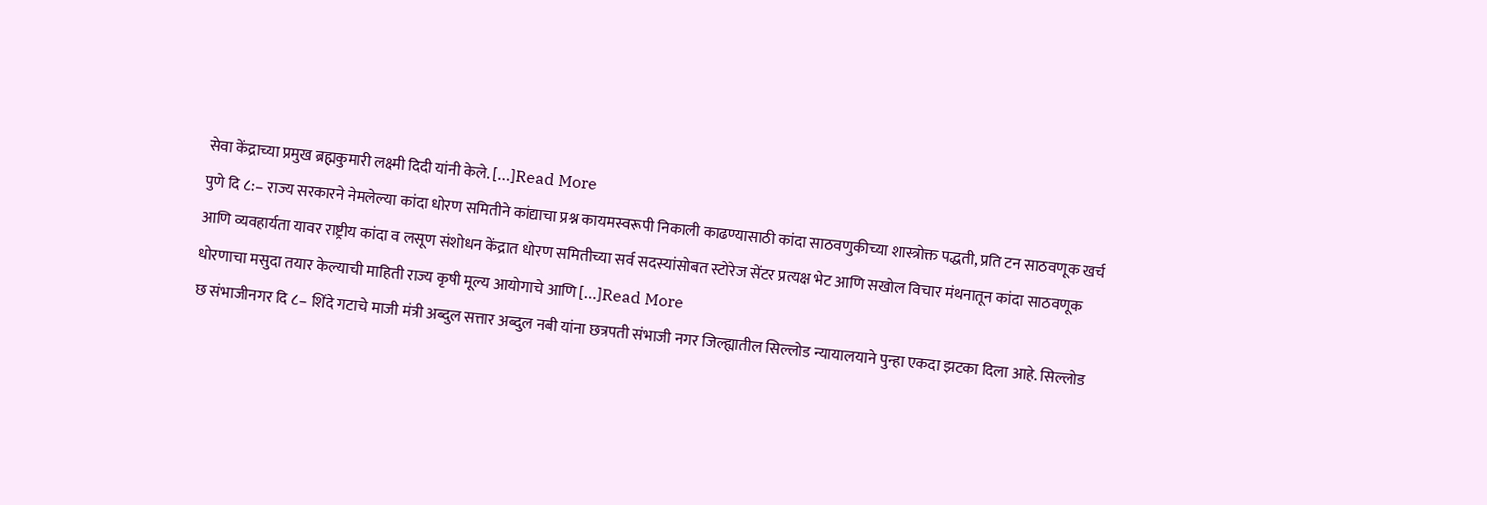सेवा केंद्राच्या प्रमुख ब्रह्मकुमारी लक्ष्मी दिदी यांनी केले. […]Read More
पुणे दि ८:– राज्य सरकारने नेमलेल्या कांदा धोरण समितीने कांद्याचा प्रश्न कायमस्वरूपी निकाली काढण्यासाठी कांदा साठवणुकीच्या शास्त्रोक्त पद्धती, प्रति टन साठवणूक खर्च आणि व्यवहार्यता यावर राष्ट्रीय कांदा व लसूण संशोधन केंद्रात धोरण समितीच्या सर्व सदस्यांसोबत स्टोरेज सेंटर प्रत्यक्ष भेट आणि सखोल विचार मंथनातून कांदा साठवणूक धोरणाचा मसुदा तयार केल्याची माहिती राज्य कृषी मूल्य आयोगाचे आणि […]Read More
छ संभाजीनगर दि ८– शिंदे गटाचे माजी मंत्री अब्दुल सत्तार अब्दुल नबी यांना छत्रपती संभाजी नगर जिल्ह्यातील सिल्लोड न्यायालयाने पुन्हा एकदा झटका दिला आहे. सिल्लोड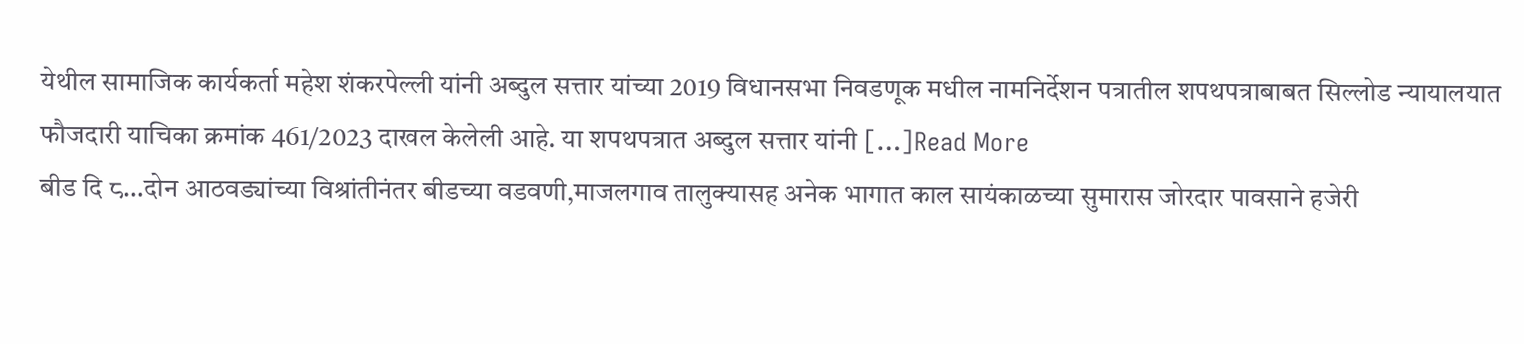येथील सामाजिक कार्यकर्ता महेश शंकरपेल्ली यांनी अब्दुल सत्तार यांच्या 2019 विधानसभा निवडणूक मधील नामनिर्देशन पत्रातील शपथपत्राबाबत सिल्लोड न्यायालयात फौजदारी याचिका क्रमांक 461/2023 दाखल केलेली आहे. या शपथपत्रात अब्दुल सत्तार यांनी […]Read More
बीड दि ८…दोन आठवड्यांच्या विश्रांतीनंतर बीडच्या वडवणी,माजलगाव तालुक्यासह अनेक भागात काल सायंकाळच्या सुमारास जोरदार पावसाने हजेरी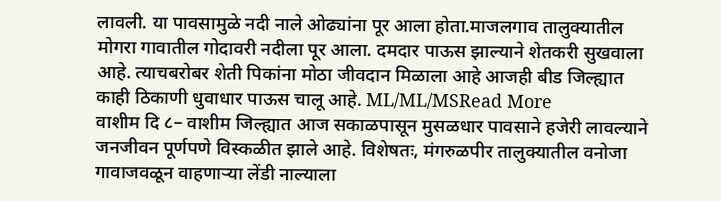लावली. या पावसामुळे नदी नाले ओढ्यांना पूर आला होता.माजलगाव तालुक्यातील मोगरा गावातील गोदावरी नदीला पूर आला. दमदार पाऊस झाल्याने शेतकरी सुखवाला आहे. त्याचबरोबर शेती पिकांना मोठा जीवदान मिळाला आहे आजही बीड जिल्ह्यात काही ठिकाणी धुवाधार पाऊस चालू आहे. ML/ML/MSRead More
वाशीम दि ८– वाशीम जिल्ह्यात आज सकाळपासून मुसळधार पावसाने हजेरी लावल्याने जनजीवन पूर्णपणे विस्कळीत झाले आहे. विशेषतः, मंगरुळपीर तालुक्यातील वनोजा गावाजवळून वाहणाऱ्या लेंडी नाल्याला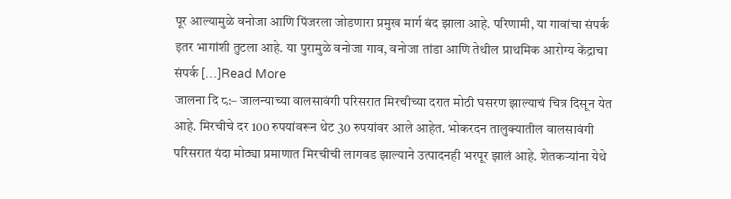पूर आल्यामुळे वनोजा आणि पिंजरला जोडणारा प्रमुख मार्ग बंद झाला आहे. परिणामी, या गावांचा संपर्क इतर भागांशी तुटला आहे. या पुरामुळे वनोजा गाव, वनोजा तांडा आणि तेथील प्राथमिक आरोग्य केंद्राचा संपर्क […]Read More
जालना दि ८:– जालन्याच्या वालसावंगी परिसरात मिरचीच्या दरात मोठी घसरण झाल्याचं चित्र दिसून येत आहे. मिरचीचे दर 100 रुपयांवरून थेट 30 रुपयांवर आले आहेत. भोकरदन तालुक्यातील वालसावंगी परिसरात यंदा मोठ्या प्रमाणात मिरचीची लागवड झाल्याने उत्पादनही भरपूर झालं आहे. शेतकऱ्यांना येथे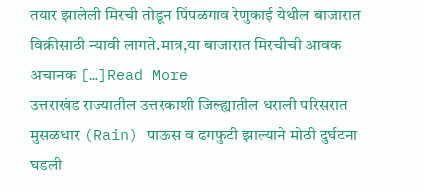तयार झालेली मिरची तोडून पिंपळगाव रेणुकाई येथील बाजारात विक्रीसाठी न्यावी लागते.मात्र,या बाजारात मिरचीची आवक अचानक […]Read More
उत्तराखंड राज्यातील उत्तरकाशी जिल्ह्यातील धराली परिसरात मुसळधार (Rain) पाऊस व ढगफुटी झाल्याने मोठी दुर्घटना घडली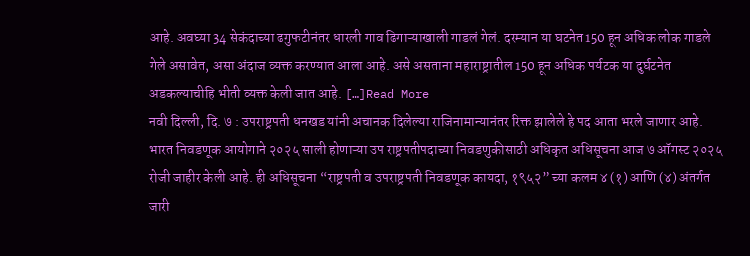आहे. अवघ्या 34 सेकंदाच्या ढगुफटीनंतर धारली गाव ढिगाऱ्याखाली गाडलं गेलं. दरम्यान या घटनेत150 हून अधिक लोक गाडले गेले असावेत, असा अंदाज व्यक्त करण्यात आला आहे. असे असताना महाराष्ट्रातील 150 हून अधिक पर्यटक या दुर्घटनेत अडकल्याचीहि भीती व्यक्त केली जात आहे. […]Read More
नवी दिल्ली, दि. ७ : उपराष्ट्रपती धनखड यांनी अचानक दिलेल्या राजिनामान्यानंतर रिक्त झालेले हे पद आता भरले जाणार आहे. भारत निवडणूक आयोगाने २०२५ साली होणाऱ्या उप राष्ट्रपतीपदाच्या निवडणुकीसाठी अधिकृत अधिसूचना आज ७ ऑगस्ट २०२५ रोजी जाहीर केली आहे. ही अधिसूचना “राष्ट्रपती व उपराष्ट्रपती निवडणूक कायदा, १९५२” च्या कलम ४ (१) आणि (४) अंतर्गत जारी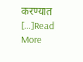करण्यात […]Read More